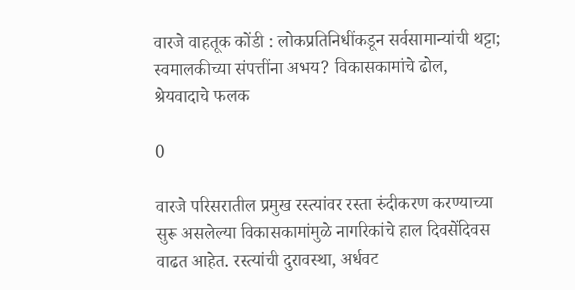वारजे वाहतूक कोंडी : लोकप्रतिनिधींकडून सर्वसामान्यांची थट्टा; स्वमालकीच्या संपत्तींना अभय? विकासकामांचे ढोल, श्रेयवादाचे फलक

0

वारजे परिसरातील प्रमुख रस्त्यांवर रस्ता रुंदीकरण करण्याच्या सुरू असलेल्या विकासकामांमुळे नागरिकांचे हाल दिवसेंदिवस वाढत आहेत. रस्त्यांची दुरावस्था, अर्धवट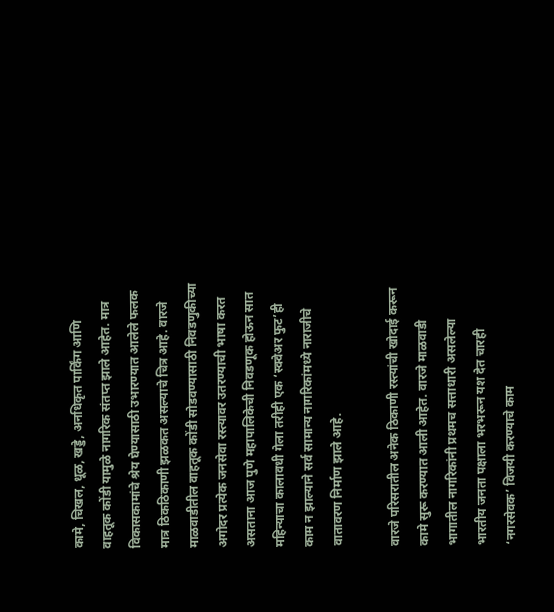कामे, चिखल, धूळ, खड्डे, अनधिकृत पार्किंग आणि वाहतूक कोंडी यामुळे नागरिक संतप्त झाले आहेत. मात्र विकासकामांचे श्रेय घेण्यासाठी उभारण्यात आलेले फलक मात्र ठिकठिकाणी झळकत असल्याचे चित्र आहे. वारजे माळवाडीतील वाहतूक कोंडी सोडवण्यासाठी निवडणुकीच्या अगोदर प्रत्येक जनसेवा रस्त्यावर उतरण्याची भाषा करत असताना आज पुणे महापालिकेची निवडणूक होऊन सात महिन्याचा कालावधी गेला तरीही एक ‘स्क्वेअर फुट’ही काम न झाल्याने सर्व सामान्य नागरिकांमध्ये नाराजीचे वातावरण निर्माण झाले आहे.

वारजे परिसरातील अनेक ठिकाणी रस्त्यांची खोदाई करून कामे सुरू करण्यात आली आहेत. वारजे माळवाडी भागातील नागरिकांनी प्रथमच सत्ताधारी असलेल्या भारतीय जनता पक्षाला भरभरून यश देत चारही ‘नगरसेवक’ विजयी करण्याचे काम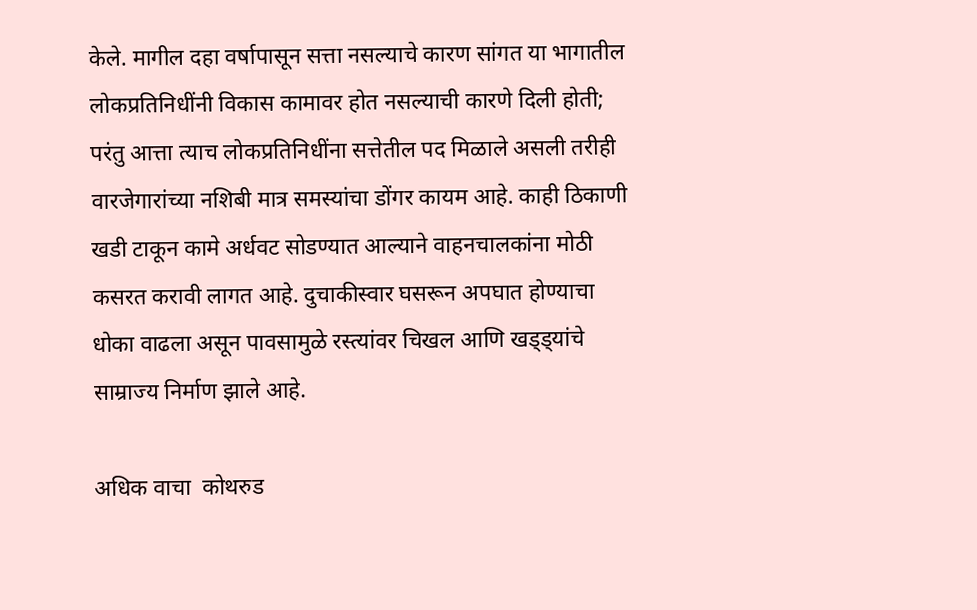केले. मागील दहा वर्षापासून सत्ता नसल्याचे कारण सांगत या भागातील लोकप्रतिनिधींनी विकास कामावर होत नसल्याची कारणे दिली होती; परंतु आत्ता त्याच लोकप्रतिनिधींना सत्तेतील पद मिळाले असली तरीही वारजेगारांच्या नशिबी मात्र समस्यांचा डोंगर कायम आहे. काही ठिकाणी खडी टाकून कामे अर्धवट सोडण्यात आल्याने वाहनचालकांना मोठी कसरत करावी लागत आहे. दुचाकीस्वार घसरून अपघात होण्याचा धोका वाढला असून पावसामुळे रस्त्यांवर चिखल आणि खड्ड्यांचे साम्राज्य निर्माण झाले आहे.

अधिक वाचा  कोथरुड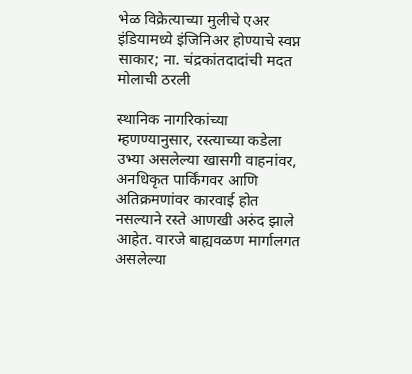भेळ विक्रेत्याच्या मुलीचे एअर इंडियामध्ये इंजिनिअर होण्याचे स्वप्न साकार; ना. चंद्रकांतदादांची मदत मोलाची ठरली

स्थानिक नागरिकांच्या म्हणण्यानुसार, रस्त्याच्या कडेला उभ्या असलेल्या खासगी वाहनांवर, अनधिकृत पार्किंगवर आणि अतिक्रमणांवर कारवाई होत नसल्याने रस्ते आणखी अरुंद झाले आहेत. वारजे बाह्यवळण मार्गालगत असलेल्या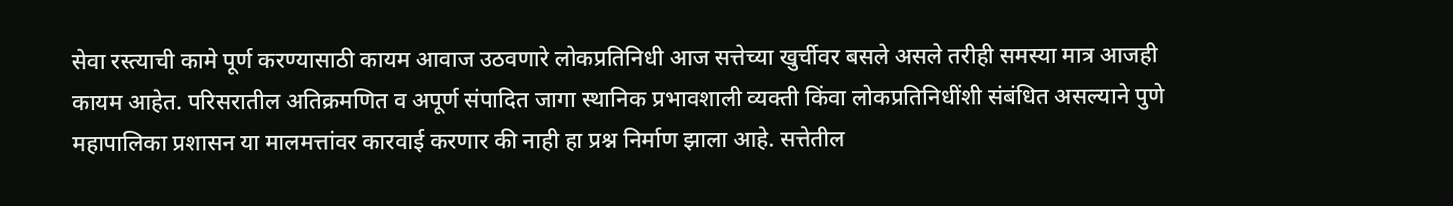सेवा रस्त्याची कामे पूर्ण करण्यासाठी कायम आवाज उठवणारे लोकप्रतिनिधी आज सत्तेच्या खुर्चीवर बसले असले तरीही समस्या मात्र आजही कायम आहेत. परिसरातील अतिक्रमणित व अपूर्ण संपादित जागा स्थानिक प्रभावशाली व्यक्ती किंवा लोकप्रतिनिधींशी संबंधित असल्याने पुणे महापालिका प्रशासन या मालमत्तांवर कारवाई करणार की नाही हा प्रश्न निर्माण झाला आहे. सत्तेतील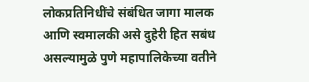लोकप्रतिनिधींचे संबंधित जागा मालक आणि स्वमालकी असे दुहेरी हित सबंध असल्यामुळे पुणे महापालिकेच्या वतीने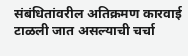संबंधितांवरील अतिक्रमण कारवाई टाळली जात असल्याची चर्चा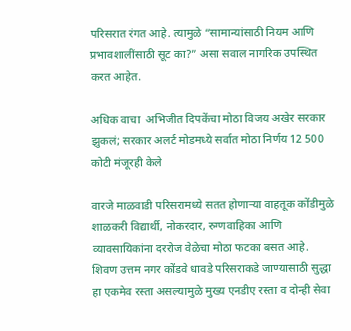परिसरात रंगत आहे. त्यामुळे “सामान्यांसाठी नियम आणि प्रभावशालींसाठी सूट का?” असा सवाल नागरिक उपस्थित करत आहेत.

अधिक वाचा  अभिजीत दिपकेंचा मोठा विजय अखेर सरकार झुकलं; सरकार अलर्ट मोडमध्ये सर्वात मोठा निर्णय 12 500 कोटी मंजूरही केले

वारजे माळवाडी परिसरामध्ये सतत होणाऱ्या वाहतूक कोंडीमुळे शाळकरी विद्यार्थी, नोकरदार, रुग्णवाहिका आणि व्यावसायिकांना दररोज वेळेचा मोठा फटका बसत आहे. शिवण उत्तम नगर कोंडवे धावडे परिसराकडे जाण्यासाठी सुद्धा हा एकमेव रस्ता असल्यामुळे मुख्य एनडीए रस्ता व दोन्ही सेवा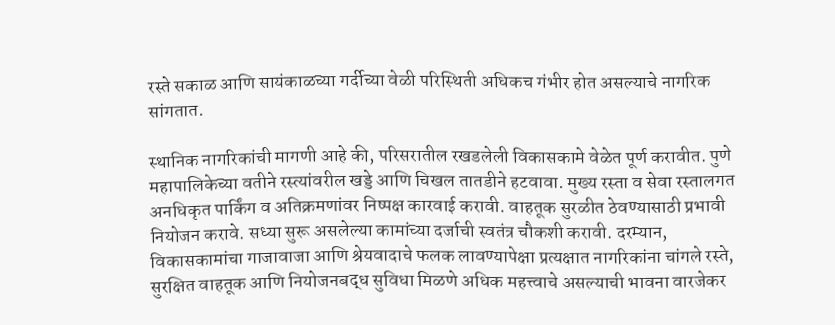रस्ते सकाळ आणि सायंकाळच्या गर्दीच्या वेळी परिस्थिती अधिकच गंभीर होत असल्याचे नागरिक सांगतात.

स्थानिक नागरिकांची मागणी आहे की, परिसरातील रखडलेली विकासकामे वेळेत पूर्ण करावीत. पुणे महापालिकेच्या वतीने रस्त्यांवरील खड्डे आणि चिखल तातडीने हटवावा. मुख्य रस्ता व सेवा रस्तालगत अनधिकृत पार्किंग व अतिक्रमणांवर निष्पक्ष कारवाई करावी. वाहतूक सुरळीत ठेवण्यासाठी प्रभावी नियोजन करावे. सध्या सुरू असलेल्या कामांच्या दर्जाची स्वतंत्र चौकशी करावी. दरम्यान, विकासकामांचा गाजावाजा आणि श्रेयवादाचे फलक लावण्यापेक्षा प्रत्यक्षात नागरिकांना चांगले रस्ते, सुरक्षित वाहतूक आणि नियोजनबद्ध सुविधा मिळणे अधिक महत्त्वाचे असल्याची भावना वारजेकर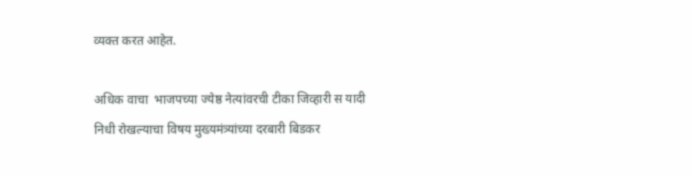व्यक्त करत आहेत.

अधिक वाचा  भाजपच्या ज्येष्ठ नेत्यांवरची टीका जिव्हारी स यादी निधी रोखल्याचा विषय मुख्यमंत्र्यांच्या दरबारी बिडकर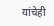यांचेही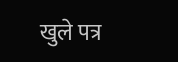खुले पत्र